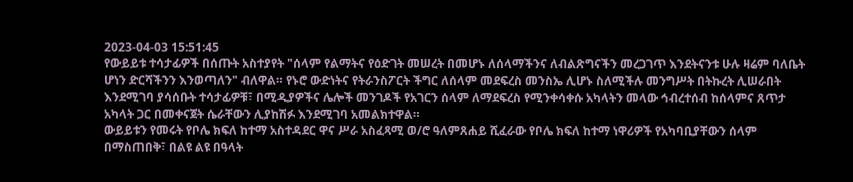2023-04-03 15:51:45
የውይይቱ ተሳታፊዎች በሰጡት አስተያየት "ሰላም የልማትና የዕድገት መሠረት በመሆኑ ለሰላማችንና ለብልጽግናችን መረጋገጥ እንደትናንቱ ሁሉ ዛሬም ባለቤት ሆነን ድርሻችንን እንወጣለን" ብለዋል። የኑሮ ውድነትና የትራንስፖርት ችግር ለሰላም መደፍረስ መንስኤ ሊሆኑ ስለሚችሉ መንግሥት በትኩረት ሊሠራበት እንደሚገባ ያሳሰቡት ተሳታፊዎቹ፣ በሚዲያዎችና ሌሎች መንገዶች የአገርን ሰላም ለማደፍረስ የሚንቀሳቀሱ አካላትን መላው ኅብረተሰብ ከሰላምና ጸጥታ አካላት ጋር በመቀናጀት ሴራቸውን ሊያከሽፉ እንደሚገባ አመልክተዋል።
ውይይቱን የመሩት የቦሌ ክፍለ ከተማ አስተዳደር ዋና ሥራ አስፈጻሚ ወ/ሮ ዓለምጸሐይ ሺፈራው የቦሌ ክፍለ ከተማ ነዋሪዎች የአካባቢያቸውን ሰላም በማስጠበቅ፣ በልዩ ልዩ በዓላት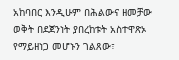አከባበር እንዲሁም በሕልውና ዘመቻው ወቅት በደጀንነት ያበረከቱት አስተዋጽኦ የማይዘነጋ መሆኑን ገልጸው፣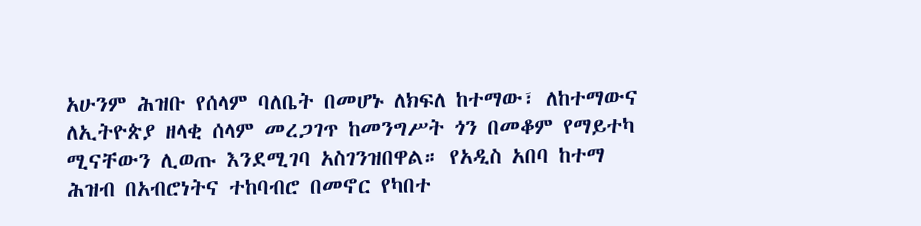አሁንም ሕዝቡ የሰላም ባለቤት በመሆኑ ለክፍለ ከተማው፣ ለከተማውና ለኢትዮጵያ ዘላቂ ሰላም መረጋገጥ ከመንግሥት ጎን በመቆም የማይተካ ሚናቸውን ሊወጡ እንደሚገባ አስገንዝበዋል። የአዲስ አበባ ከተማ ሕዝብ በአብሮነትና ተከባብሮ በመኖር የካበተ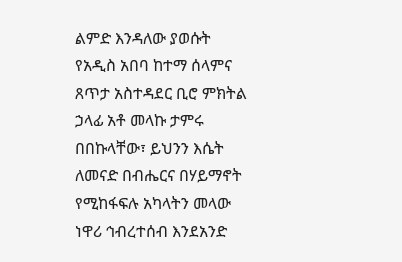ልምድ እንዳለው ያወሱት የአዲስ አበባ ከተማ ሰላምና ጸጥታ አስተዳደር ቢሮ ምክትል ኃላፊ አቶ መላኩ ታምሩ በበኩላቸው፣ ይህንን እሴት ለመናድ በብሔርና በሃይማኖት የሚከፋፍሉ አካላትን መላው ነዋሪ ኅብረተሰብ እንደአንድ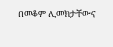በመቆም ሊመክታቸውና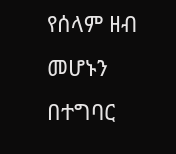የሰላም ዘብ መሆኑን በተግባር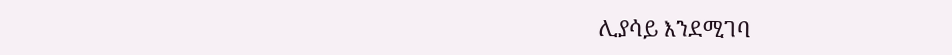ሊያሳይ እንደሚገባ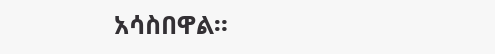አሳስበዋል።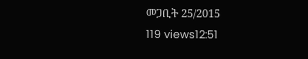መጋቢት 25/2015
119 views12:51